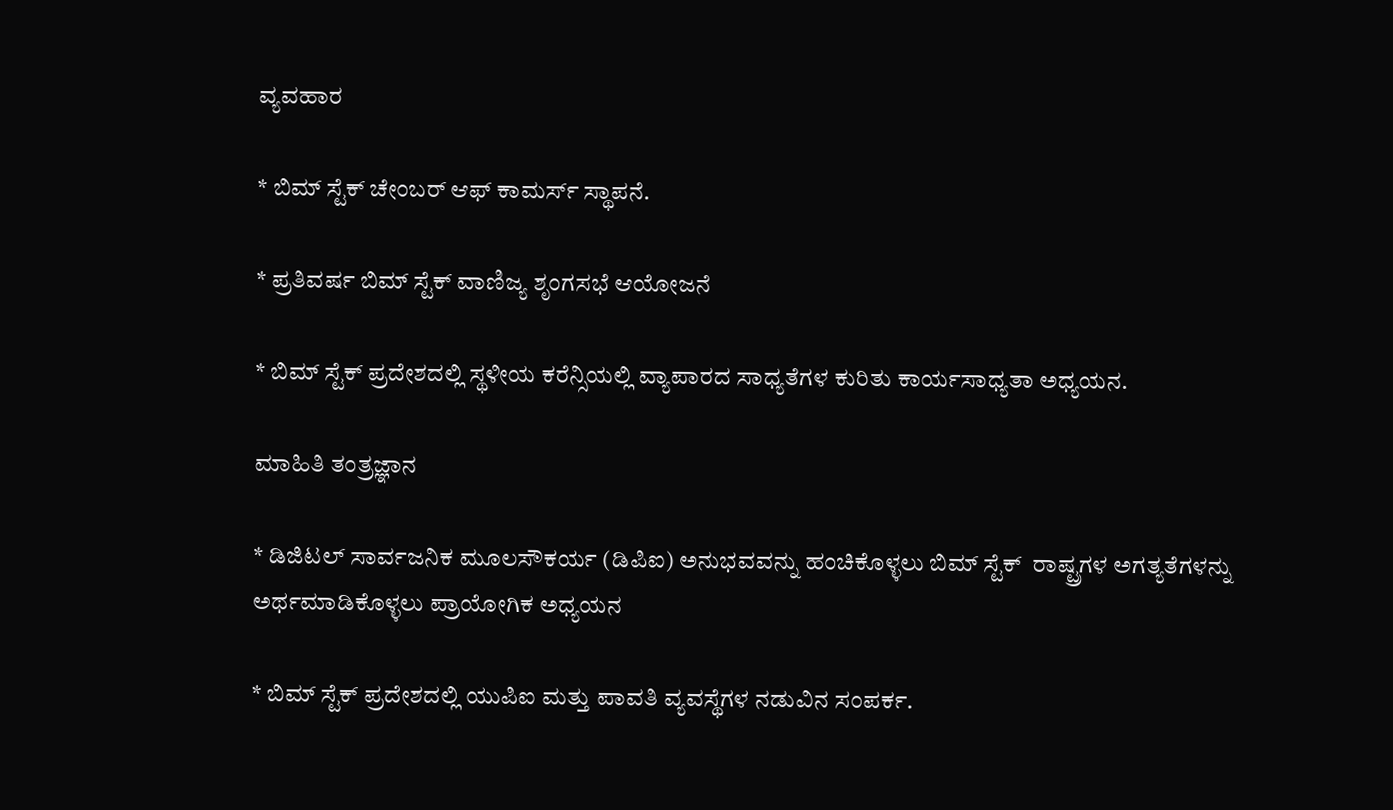ವ್ಯವಹಾರ

* ಬಿಮ್ ಸ್ಟೆಕ್‌ ಚೇಂಬರ್‌ ಆಫ್‌ ಕಾಮರ್ಸ್‌ ಸ್ಥಾಪನೆ.

* ಪ್ರತಿವರ್ಷ ಬಿಮ್ ಸ್ಟೆಕ್‌ ವಾಣಿಜ್ಯ ಶೃಂಗಸಭೆ ಆಯೋಜನೆ

* ಬಿಮ್ ಸ್ಟೆಕ್‌ ಪ್ರದೇಶದಲ್ಲಿ ಸ್ಥಳೀಯ ಕರೆನ್ಸಿಯಲ್ಲಿ ವ್ಯಾಪಾರದ ಸಾಧ್ಯತೆಗಳ ಕುರಿತು ಕಾರ್ಯಸಾಧ್ಯತಾ ಅಧ್ಯಯನ.

ಮಾಹಿತಿ ತಂತ್ರಜ್ಞಾನ

* ಡಿಜಿಟಲ್ ಸಾರ್ವಜನಿಕ ಮೂಲಸೌಕರ್ಯ (ಡಿಪಿಐ) ಅನುಭವವನ್ನು ಹಂಚಿಕೊಳ್ಳಲು ಬಿಮ್ ಸ್ಟೆಕ್‌  ರಾಷ್ಟ್ರಗಳ ಅಗತ್ಯತೆಗಳನ್ನು ಅರ್ಥಮಾಡಿಕೊಳ್ಳಲು ಪ್ರಾಯೋಗಿಕ ಅಧ್ಯಯನ

* ಬಿಮ್ ಸ್ಟೆಕ್‌ ಪ್ರದೇಶದಲ್ಲಿ ಯುಪಿಐ ಮತ್ತು ಪಾವತಿ ವ್ಯವಸ್ಥೆಗಳ ನಡುವಿನ ಸಂಪರ್ಕ.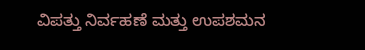ವಿಪತ್ತು ನಿರ್ವಹಣೆ ಮತ್ತು ಉಪಶಮನ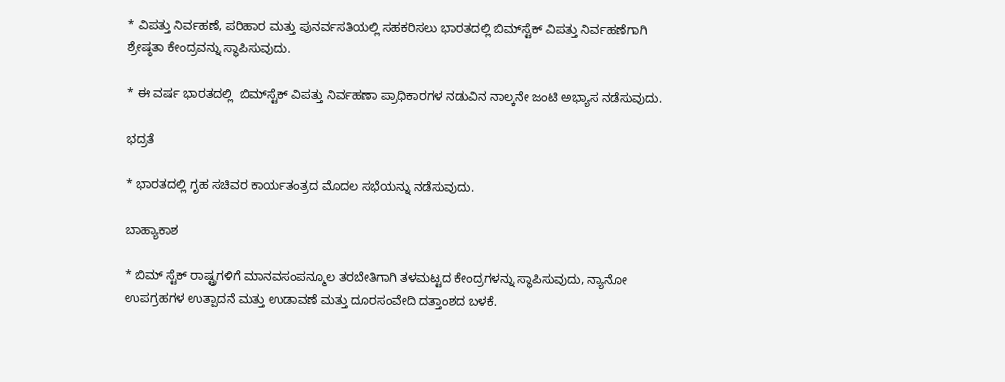* ವಿಪತ್ತು ನಿರ್ವಹಣೆ, ಪರಿಹಾರ ಮತ್ತು ಪುನರ್ವಸತಿಯಲ್ಲಿ ಸಹಕರಿಸಲು ಭಾರತದಲ್ಲಿ ಬಿಮ್‌ಸ್ಟೆಕ್ ವಿಪತ್ತು ನಿರ್ವಹಣೆಗಾಗಿ ಶ್ರೇಷ್ಠತಾ ಕೇಂದ್ರವನ್ನು ಸ್ಥಾಪಿಸುವುದು.

* ಈ ವರ್ಷ ಭಾರತದಲ್ಲಿ  ಬಿಮ್‌ಸ್ಟೆಕ್ ವಿಪತ್ತು ನಿರ್ವಹಣಾ ಪ್ರಾಧಿಕಾರಗಳ ನಡುವಿನ ನಾಲ್ಕನೇ ಜಂಟಿ ಅಭ್ಯಾಸ ನಡೆಸುವುದು.

ಭದ್ರತೆ

* ಭಾರತದಲ್ಲಿ ಗೃಹ ಸಚಿವರ ಕಾರ್ಯತಂತ್ರದ ಮೊದಲ ಸಭೆಯನ್ನು ನಡೆಸುವುದು.

ಬಾಹ್ಯಾಕಾಶ

* ಬಿಮ್ ಸ್ಟೆಕ್ ರಾಷ್ಟ್ರಗಳಿಗೆ ಮಾನವಸಂಪನ್ಮೂಲ ತರಬೇತಿಗಾಗಿ ತಳಮಟ್ಟದ ಕೇಂದ್ರಗಳನ್ನು ಸ್ಥಾಪಿಸುವುದು, ನ್ಯಾನೋ ಉಪಗ್ರಹಗಳ ಉತ್ಪಾದನೆ ಮತ್ತು ಉಡಾವಣೆ ಮತ್ತು ದೂರಸಂವೇದಿ ದತ್ತಾಂಶದ ಬಳಕೆ.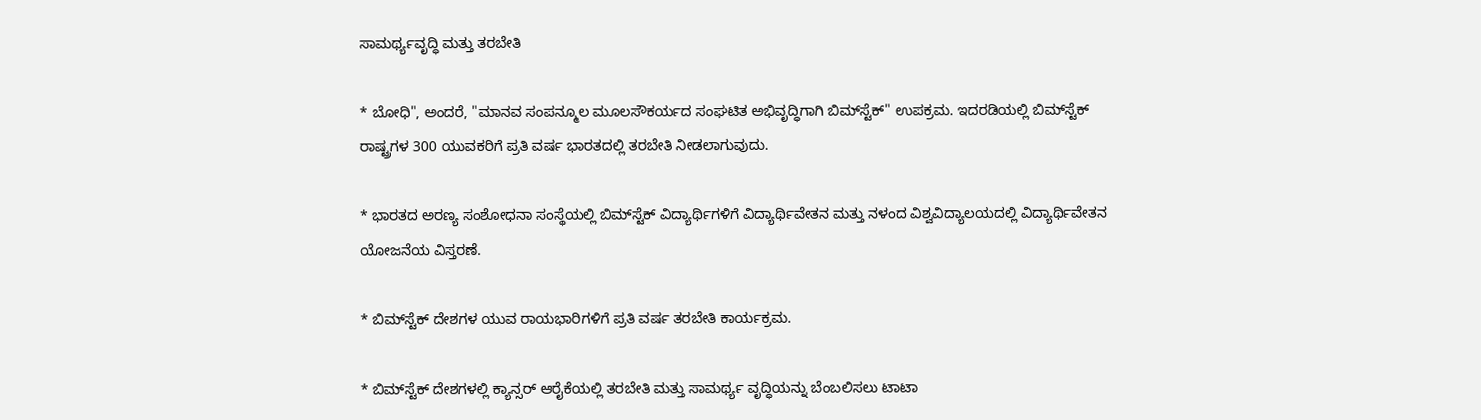ಸಾಮರ್ಥ್ಯವೃದ್ಧಿ ಮತ್ತು ತರಬೇತಿ

* ಬೋಧಿ", ಅಂದರೆ, "ಮಾನವ ಸಂಪನ್ಮೂಲ ಮೂಲಸೌಕರ್ಯದ ಸಂಘಟಿತ ಅಭಿವೃದ್ಧಿಗಾಗಿ ಬಿಮ್‌ಸ್ಟೆಕ್" ಉಪಕ್ರಮ. ಇದರಡಿಯಲ್ಲಿ ಬಿಮ್‌ಸ್ಟೆಕ್  ರಾಷ್ಟ್ರಗಳ 300 ಯುವಕರಿಗೆ ಪ್ರತಿ ವರ್ಷ ಭಾರತದಲ್ಲಿ ತರಬೇತಿ ನೀಡಲಾಗುವುದು.

* ಭಾರತದ ಅರಣ್ಯ ಸಂಶೋಧನಾ ಸಂಸ್ಥೆಯಲ್ಲಿ ಬಿಮ್‌ಸ್ಟೆಕ್ ವಿದ್ಯಾರ್ಥಿಗಳಿಗೆ ವಿದ್ಯಾರ್ಥಿವೇತನ ಮತ್ತು ನಳಂದ ವಿಶ್ವವಿದ್ಯಾಲಯದಲ್ಲಿ ವಿದ್ಯಾರ್ಥಿವೇತನ ಯೋಜನೆಯ ವಿಸ್ತರಣೆ.

* ಬಿಮ್‌ಸ್ಟೆಕ್ ದೇಶಗಳ ಯುವ ರಾಯಭಾರಿಗಳಿಗೆ ಪ್ರತಿ ವರ್ಷ ತರಬೇತಿ ಕಾರ್ಯಕ್ರಮ.

* ಬಿಮ್‌ಸ್ಟೆಕ್ ದೇಶಗಳಲ್ಲಿ ಕ್ಯಾನ್ಸರ್ ಆರೈಕೆಯಲ್ಲಿ ತರಬೇತಿ ಮತ್ತು ಸಾಮರ್ಥ್ಯ ವೃದ್ಧಿಯನ್ನು ಬೆಂಬಲಿಸಲು ಟಾಟಾ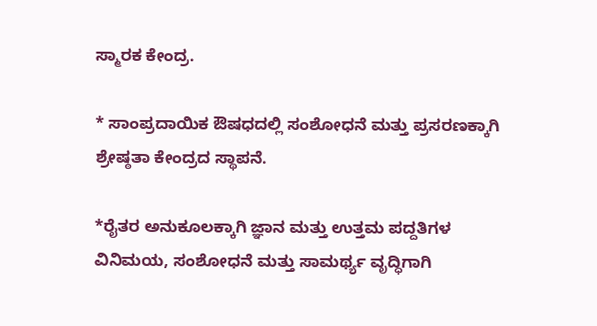ಸ್ಮಾರಕ ಕೇಂದ್ರ.

* ಸಾಂಪ್ರದಾಯಿಕ ಔಷಧದಲ್ಲಿ ಸಂಶೋಧನೆ ಮತ್ತು ಪ್ರಸರಣಕ್ಕಾಗಿ ಶ್ರೇಷ್ಠತಾ ಕೇಂದ್ರದ ಸ್ಥಾಪನೆ.

*ರೈತರ ಅನುಕೂಲಕ್ಕಾಗಿ ಜ್ಞಾನ ಮತ್ತು ಉತ್ತಮ ಪದ್ದತಿಗಳ ವಿನಿಮಯ, ಸಂಶೋಧನೆ ಮತ್ತು ಸಾಮರ್ಥ್ಯ ವೃದ್ಧಿಗಾಗಿ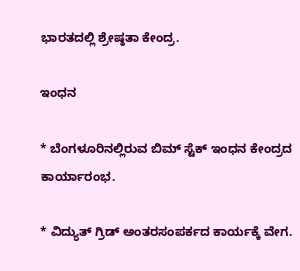ಭಾರತದಲ್ಲಿ ಶ್ರೇಷ್ಠತಾ ಕೇಂದ್ರ.

ಇಂಧನ

* ಬೆಂಗಳೂರಿನಲ್ಲಿರುವ ಬಿಮ್ ಸ್ಟೆಕ್‌ ಇಂಧನ ಕೇಂದ್ರದ ಕಾರ್ಯಾರಂಭ.

* ವಿದ್ಯುತ್ ಗ್ರಿಡ್ ಅಂತರಸಂಪರ್ಕದ ಕಾರ್ಯಕ್ಕೆ ವೇಗ.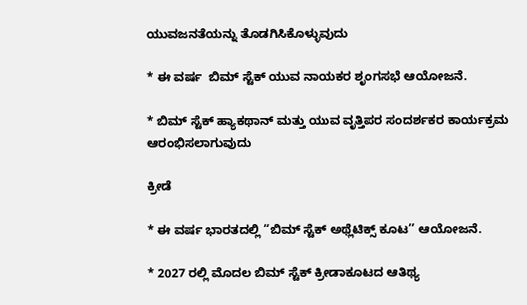ಯುವಜನತೆಯನ್ನು ತೊಡಗಿಸಿಕೊಳ್ಳುವುದು

* ಈ ವರ್ಷ  ಬಿಮ್ ಸ್ಟೆಕ್‌ ಯುವ ನಾಯಕರ ಶೃಂಗಸಭೆ ಆಯೋಜನೆ.

* ಬಿಮ್ ಸ್ಟೆಕ್ ಹ್ಯಾಕಥಾನ್ ಮತ್ತು ಯುವ ವೃತ್ತಿಪರ ಸಂದರ್ಶಕರ ಕಾರ್ಯಕ್ರಮ ಆರಂಭಿಸಲಾಗುವುದು

ಕ್ರೀಡೆ

* ಈ ವರ್ಷ ಭಾರತದಲ್ಲಿ “ಬಿಮ್ ಸ್ಟೆಕ್‌ ಅಥ್ಲೆಟಿಕ್ಸ್ ಕೂಟ’’ ಆಯೋಜನೆ.

* 2027 ರಲ್ಲಿ ಮೊದಲ ಬಿಮ್ ಸ್ಟೆಕ್‌ ಕ್ರೀಡಾಕೂಟದ ಆತಿಥ್ಯ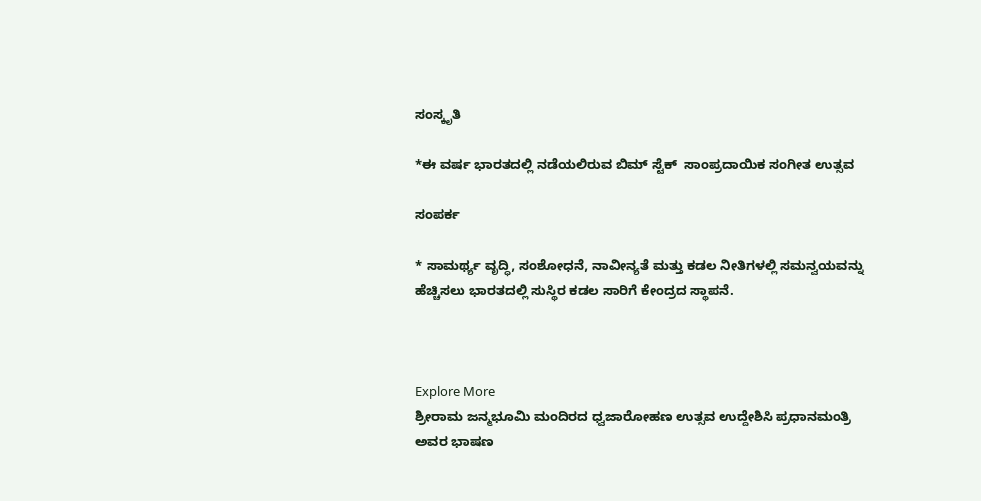ಸಂಸ್ಕೃತಿ

*ಈ ವರ್ಷ ಭಾರತದಲ್ಲಿ ನಡೆಯಲಿರುವ ಬಿಮ್ ಸ್ಟೆಕ್‌  ಸಾಂಪ್ರದಾಯಿಕ ಸಂಗೀತ ಉತ್ಸವ

ಸಂಪರ್ಕ

* ಸಾಮರ್ಥ್ಯ ವೃದ್ಧಿ, ಸಂಶೋಧನೆ, ನಾವೀನ್ಯತೆ ಮತ್ತು ಕಡಲ ನೀತಿಗಳಲ್ಲಿ ಸಮನ್ವಯವನ್ನು ಹೆಚ್ಚಿಸಲು ಭಾರತದಲ್ಲಿ ಸುಸ್ಥಿರ ಕಡಲ ಸಾರಿಗೆ ಕೇಂದ್ರದ ಸ್ಥಾಪನೆ.



Explore More
ಶ್ರೀರಾಮ ಜನ್ಮಭೂಮಿ ಮಂದಿರದ ಧ್ವಜಾರೋಹಣ ಉತ್ಸವ ಉದ್ದೇಶಿಸಿ ಪ್ರಧಾನಮಂತ್ರಿ ಅವರ ಭಾಷಣ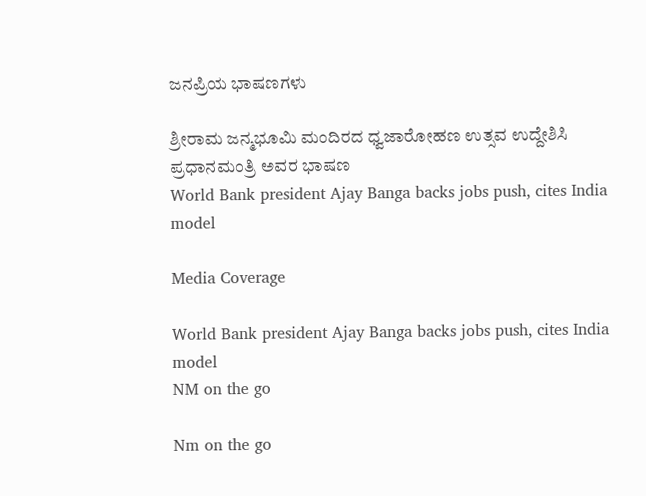ಜನಪ್ರಿಯ ಭಾಷಣಗಳು

ಶ್ರೀರಾಮ ಜನ್ಮಭೂಮಿ ಮಂದಿರದ ಧ್ವಜಾರೋಹಣ ಉತ್ಸವ ಉದ್ದೇಶಿಸಿ ಪ್ರಧಾನಮಂತ್ರಿ ಅವರ ಭಾಷಣ
World Bank president Ajay Banga backs jobs push, cites India model

Media Coverage

World Bank president Ajay Banga backs jobs push, cites India model
NM on the go

Nm on the go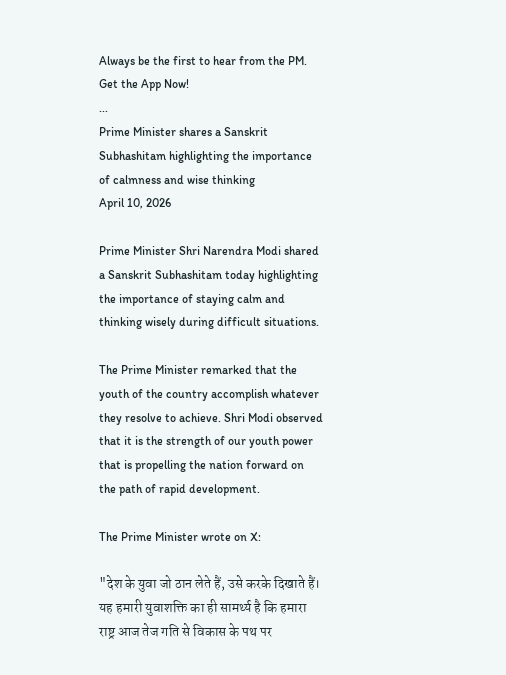Always be the first to hear from the PM. Get the App Now!
...
Prime Minister shares a Sanskrit Subhashitam highlighting the importance of calmness and wise thinking
April 10, 2026

Prime Minister Shri Narendra Modi shared a Sanskrit Subhashitam today highlighting the importance of staying calm and thinking wisely during difficult situations.

The Prime Minister remarked that the youth of the country accomplish whatever they resolve to achieve. Shri Modi observed that it is the strength of our youth power that is propelling the nation forward on the path of rapid development.

The Prime Minister wrote on X:

"देश के युवा जो ठान लेते हैं, उसे करके दिखाते हैं। यह हमारी युवाशक्ति का ही सामर्थ्य है कि हमारा राष्ट्र आज तेज गति से विकास के पथ पर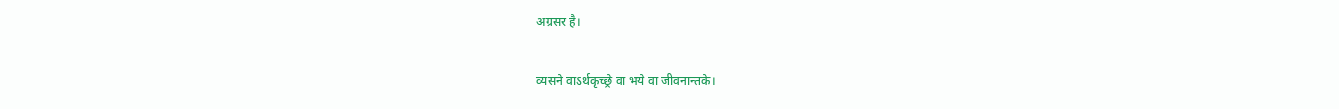अग्रसर है।

व्यसने वाऽर्थकृच्छ्रे वा भये वा जीवनान्तके।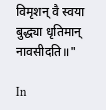विमृशन् वै स्वया बुद्ध्या धृतिमान् नावसीदति॥"

In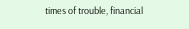times of trouble, financial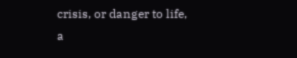crisis, or danger to life, a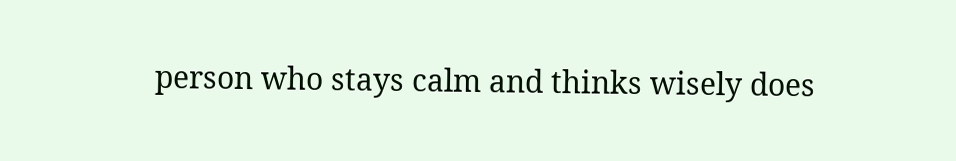person who stays calm and thinks wisely does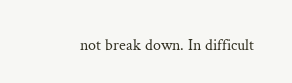not break down. In difficult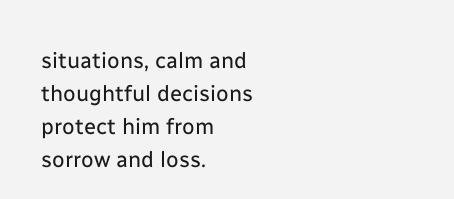situations, calm and thoughtful decisions protect him from sorrow and loss.